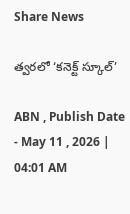Share News

త్వరలో ‘కనెక్ట్‌ స్కూల్‌’

ABN , Publish Date - May 11 , 2026 | 04:01 AM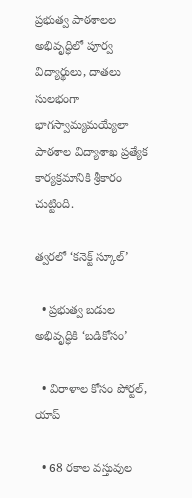ప్రభుత్వ పాఠశాలల అభివృద్ధిలో పూర్వ విద్యార్థులు, దాతలు సులభంగా భాగస్వామ్యమయ్యేలా పాఠశాల విద్యాశాఖ ప్రత్యేక కార్యక్రమానికి శ్రీకారం చుట్టింది.

త్వరలో ‘కనెక్ట్‌ స్కూల్‌’

  • ప్రభుత్వ బడుల అభివృద్ధికి ‘బడికోసం’

  • విరాళాల కోసం పోర్టల్‌, యాప్‌

  • 68 రకాల వస్తువుల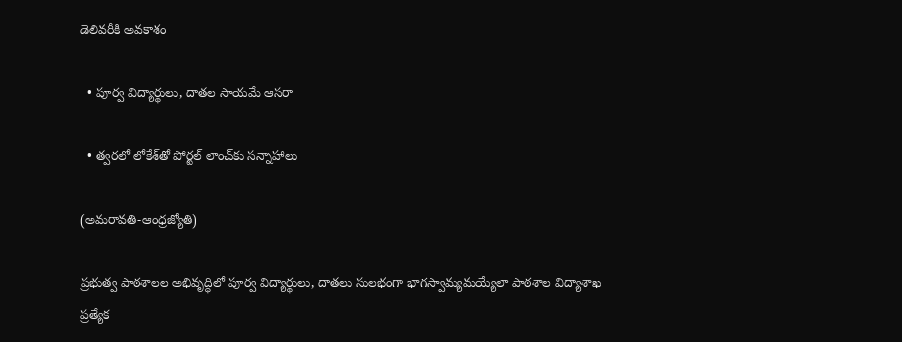డెలివరీకి అవకాశం

  • పూర్వ విద్యార్థులు, దాతల సాయమే ఆసరా

  • త్వరలో లోకేశ్‌తో పోర్టల్‌ లాంచ్‌కు సన్నాహాలు

(అమరావతి-ఆంధ్రజ్యోతి)

ప్రభుత్వ పాఠశాలల అభివృద్ధిలో పూర్వ విద్యార్థులు, దాతలు సులభంగా భాగస్వామ్యమయ్యేలా పాఠశాల విద్యాశాఖ ప్రత్యేక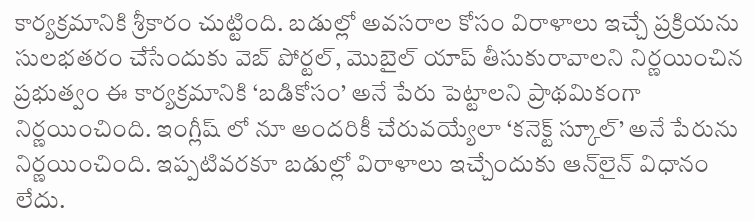కార్యక్రమానికి శ్రీకారం చుట్టింది. బడుల్లో అవసరాల కోసం విరాళాలు ఇచ్చే ప్రక్రియను సులభతరం చేసేందుకు వెబ్‌ పోర్టల్‌, మొబైల్‌ యాప్‌ తీసుకురావాలని నిర్ణయించిన ప్రభుత్వం ఈ కార్యక్రమానికి ‘బడికోసం’ అనే పేరు పెట్టాలని ప్రాథమికంగా నిర్ణయించింది. ఇంగ్లీష్ లో నూ అందరికీ చేరువయ్యేలా ‘కనెక్ట్‌ స్కూల్‌’ అనే పేరును నిర్ణయించింది. ఇప్పటివరకూ బడుల్లో విరాళాలు ఇచ్చేందుకు ఆన్‌లైన్‌ విధానం లేదు.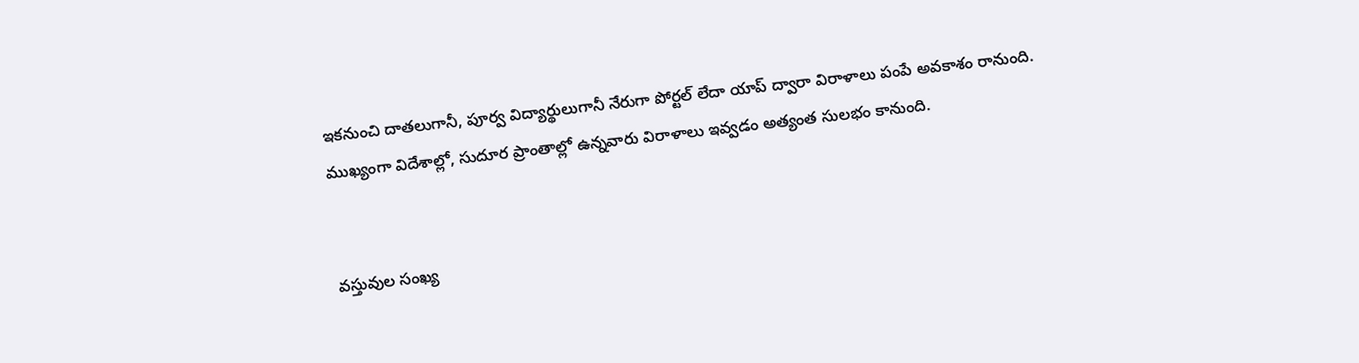ఇకనుంచి దాతలుగానీ, పూర్వ విద్యార్థులుగానీ నేరుగా పోర్టల్‌ లేదా యాప్‌ ద్వారా విరాళాలు పంపే అవకాశం రానుంది. ముఖ్యంగా విదేశాల్లో, సుదూర ప్రాంతాల్లో ఉన్నవారు విరాళాలు ఇవ్వడం అత్యంత సులభం కానుంది.


వస్తువుల సంఖ్య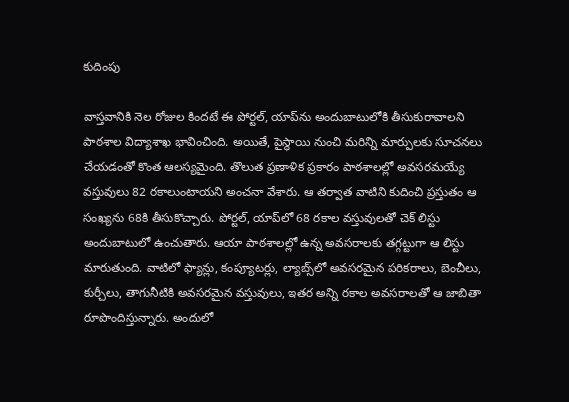కుదింపు

వాస్తవానికి నెల రోజుల కిందటే ఈ పోర్టల్‌, యాప్‌ను అందుబాటులోకి తీసుకురావాలని పాఠశాల విద్యాశాఖ భావించింది. అయితే, పైస్థాయి నుంచి మరిన్ని మార్పులకు సూచనలు చేయడంతో కొంత ఆలస్యమైంది. తొలుత ప్రణాళిక ప్రకారం పాఠశాలల్లో అవసరమయ్యే వస్తువులు 82 రకాలుంటాయని అంచనా వేశారు. ఆ తర్వాత వాటిని కుదించి ప్రస్తుతం ఆ సంఖ్యను 68కి తీసుకొచ్చారు. పోర్టల్‌, యాప్‌లో 68 రకాల వస్తువులతో చెక్‌ లిస్టు అందుబాటులో ఉంచుతారు. ఆయా పాఠశాలల్లో ఉన్న అవసరాలకు తగ్గట్టుగా ఆ లిస్టు మారుతుంది. వాటిలో ఫ్యాన్లు, కంప్యూటర్లు, ల్యాబ్స్‌లో అవసరమైన పరికరాలు, బెంచీలు, కుర్చీలు, తాగునీటికి అవసరమైన వస్తువులు, ఇతర అన్ని రకాల అవసరాలతో ఆ జాబితా రూపొందిస్తున్నారు. అందులో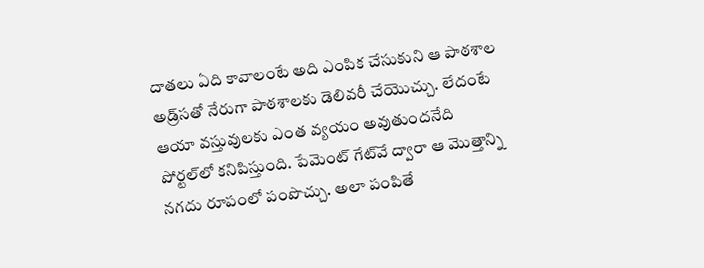దాతలు ఏది కావాలంటే అది ఎంపిక చేసుకుని ఆ పాఠశాల అడ్ర్‌సతో నేరుగా పాఠశాలకు డెలివరీ చేయొచ్చు. లేదంటే ఆయా వస్తువులకు ఎంత వ్యయం అవుతుందనేది పోర్టల్‌లో కనిపిస్తుంది. పేమెంట్‌ గేట్‌వే ద్వారా ఆ మొత్తాన్ని నగదు రూపంలో పంపొచ్చు. అలా పంపితే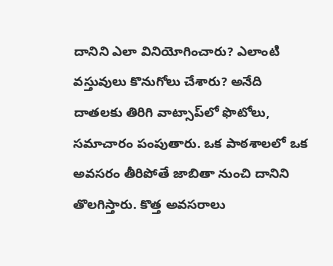దానిని ఎలా వినియోగించారు? ఎలాంటి వస్తువులు కొనుగోలు చేశారు? అనేది దాతలకు తిరిగి వాట్సాప్‌లో ఫొటోలు, సమాచారం పంపుతారు. ఒక పాఠశాలలో ఒక అవసరం తీరిపోతే జాబితా నుంచి దానిని తొలగిస్తారు. కొత్త అవసరాలు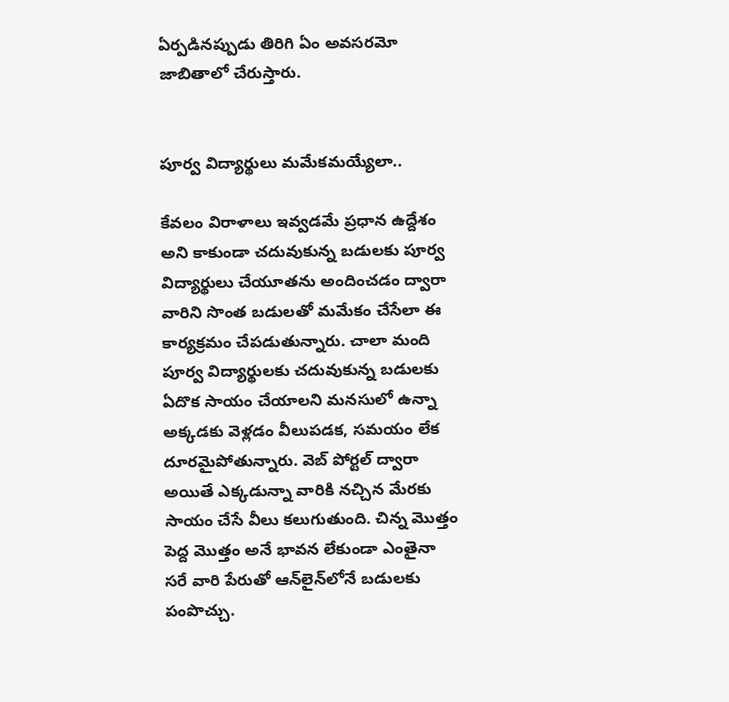ఏర్పడినప్పుడు తిరిగి ఏం అవసరమో జాబితాలో చేరుస్తారు.


పూర్వ విద్యార్థులు మమేకమయ్యేలా..

కేవలం విరాళాలు ఇవ్వడమే ప్రధాన ఉద్దేశం అని కాకుండా చదువుకున్న బడులకు పూర్వ విద్యార్థులు చేయూతను అందించడం ద్వారా వారిని సొంత బడులతో మమేకం చేసేలా ఈ కార్యక్రమం చేపడుతున్నారు. చాలా మంది పూర్వ విద్యార్థులకు చదువుకున్న బడులకు ఏదొక సాయం చేయాలని మనసులో ఉన్నా అక్కడకు వెళ్లడం వీలుపడక, సమయం లేక దూరమైపోతున్నారు. వెబ్‌ పోర్టల్‌ ద్వారా అయితే ఎక్కడున్నా వారికి నచ్చిన మేరకు సాయం చేసే వీలు కలుగుతుంది. చిన్న మొత్తం పెద్ద మొత్తం అనే భావన లేకుండా ఎంతైనా సరే వారి పేరుతో ఆన్‌లైన్‌లోనే బడులకు పంపొచ్చు.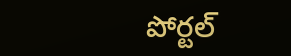పోర్టల్‌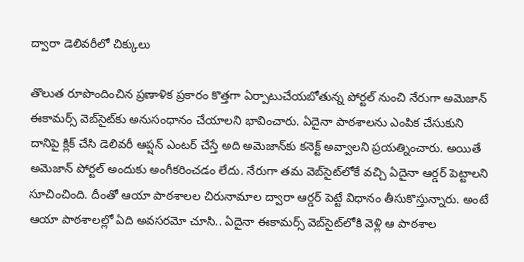ద్వారా డెలివరీలో చిక్కులు

తొలుత రూపొందించిన ప్రణాళిక ప్రకారం కొత్తగా ఏర్పాటుచేయబోతున్న పోర్టల్‌ నుంచి నేరుగా అమెజాన్‌ ఈకామర్స్‌ వెబ్‌సైట్‌కు అనుసంధానం చేయాలని భావించారు. ఏదైనా పాఠశాలను ఎంపిక చేసుకుని దానిపై క్లిక్‌ చేసి డెలివరీ ఆప్షన్‌ ఎంటర్‌ చేస్తే అది అమెజాన్‌కు కనెక్ట్‌ అవ్వాలని ప్రయత్నించారు. అయితే అమెజాన్‌ పోర్టల్‌ అందుకు అంగీకరించడం లేదు. నేరుగా తమ వెబ్‌సైట్‌లోకే వచ్చి ఏదైనా ఆర్డర్‌ పెట్టాలని సూచించింది. దీంతో ఆయా పాఠశాలల చిరునామాల ద్వారా ఆర్డర్‌ పెట్టే విధానం తీసుకొస్తున్నారు. అంటే ఆయా పాఠశాలల్లో ఏది అవసరమో చూసి.. ఏదైనా ఈకామర్స్‌ వెబ్‌సైట్‌లోకి వెళ్లి ఆ పాఠశాల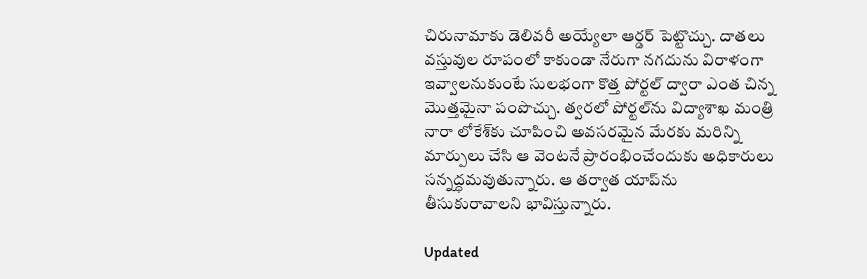చిరునామాకు డెలివరీ అయ్యేలా ఆర్డర్‌ పెట్టొచ్చు. దాతలు వస్తువుల రూపంలో కాకుండా నేరుగా నగదును విరాళంగా ఇవ్వాలనుకుంటే సులభంగా కొత్త పోర్టల్‌ ద్వారా ఎంత చిన్న మొత్తమైనా పంపొచ్చు. త్వరలో పోర్టల్‌ను విద్యాశాఖ మంత్రి నారా లోకేశ్‌కు చూపించి అవసరమైన మేరకు మరిన్ని మార్పులు చేసి ఆ వెంటనే ప్రారంభించేందుకు అధికారులు సన్నద్ధమవుతున్నారు. ఆ తర్వాత యాప్‌ను తీసుకురావాలని భావిస్తున్నారు.

Updated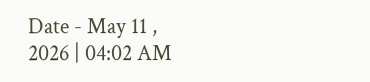Date - May 11 , 2026 | 04:02 AM